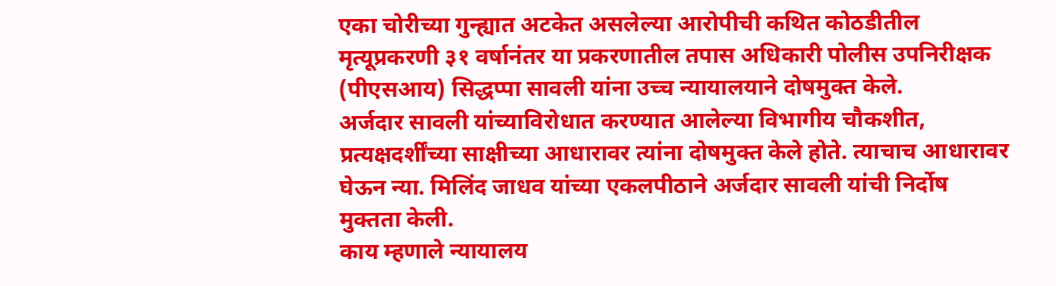एका चोरीच्या गुन्ह्यात अटकेत असलेल्या आरोपीची कथित कोठडीतील मृत्यूप्रकरणी ३१ वर्षानंतर या प्रकरणातील तपास अधिकारी पोलीस उपनिरीक्षक (पीएसआय) सिद्धप्पा सावली यांना उच्च न्यायालयाने दोषमुक्त केले.
अर्जदार सावली यांच्याविरोधात करण्यात आलेल्या विभागीय चौकशीत, प्रत्यक्षदर्शींच्या साक्षीच्या आधारावर त्यांना दोषमुक्त केले होते. त्याचाच आधारावर घेऊन न्या. मिलिंद जाधव यांच्या एकलपीठाने अर्जदार सावली यांची निर्दोष मुक्तता केली.
काय म्हणाले न्यायालय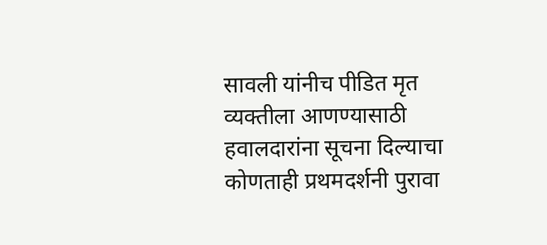सावली यांनीच पीडित मृत व्यक्तीला आणण्यासाठी हवालदारांना सूचना दिल्याचा कोणताही प्रथमदर्शनी पुरावा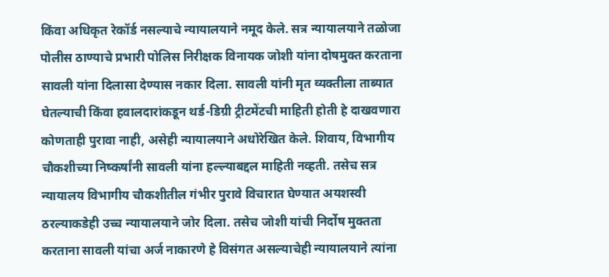किंवा अधिकृत रेकॉर्ड नसल्याचे न्यायालयाने नमूद केले. सत्र न्यायालयाने तळोजा पोलीस ठाण्याचे प्रभारी पोलिस निरीक्षक विनायक जोशी यांना दोषमुक्त करताना सावली यांना दिलासा देण्यास नकार दिला. सावली यांनी मृत व्यक्तीला ताब्यात घेतल्याची किंवा हवालदारांकडून थर्ड-डिग्री ट्रीटमेंटची माहिती होती हे दाखवणारा कोणताही पुरावा नाही, असेही न्यायालयाने अधोरेखित केले. शिवाय, विभागीय चौकशीच्या निष्कर्षांनी सावली यांना हल्ल्याबद्दल माहिती नव्हती. तसेच सत्र न्यायालय विभागीय चौकशीतील गंभीर पुरावे विचारात घेण्यात अयशस्वी ठरल्याकडेही उच्च न्यायालयाने जोर दिला. तसेच जोशी यांची निर्दोष मुक्तता करताना सावली यांचा अर्ज नाकारणे हे विसंगत असल्याचेही न्यायालयाने त्यांना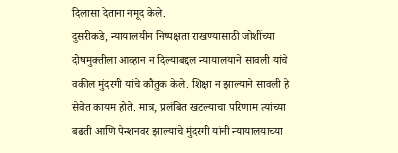दिलासा देताना नमूद केले.
दुसरीकडे, न्यायालयीन निष्पक्षता राखण्यासाठी जोशींच्या दोषमुक्तीला आव्हान न दिल्याबद्दल न्यायालयाने सावली यांचे वकील मुंदरगी यांचे कौतुक केले. शिक्षा न झाल्याने सावली हे सेवेत कायम होते. मात्र, प्रलंबित खटल्याचा परिणाम त्यांच्या बढती आणि पेन्शनवर झाल्याचे मुंदरगी यांनी न्यायालयाच्या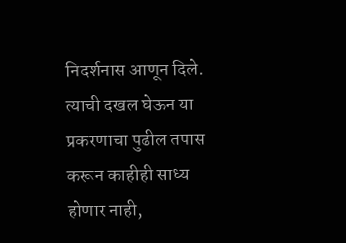निदर्शनास आणून दिले. त्याची दखल घेऊन या प्रकरणाचा पुढील तपास करून काहीही साध्य होणार नाही,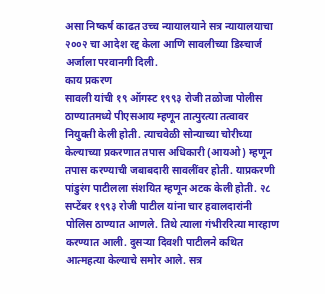असा निष्कर्ष काढत उच्च न्यायालयाने सत्र न्यायालयाचा २००२ चा आदेश रद्द केला आणि सावलीच्या डिस्चार्ज अर्जाला परवानगी दिली.
काय प्रकरण
सावली यांची १९ ऑगस्ट १९९३ रोजी तळोजा पोलीस ठाण्यातमध्ये पीएसआय म्हणून तात्पुरत्या तत्वावर नियुक्ती केली होती. त्याचवेळी सोन्याच्या चोरीच्या केल्याच्या प्रकरणात तपास अधिकारी (आयओ) म्हणून तपास करण्याची जबाबदारी सावलींवर होती. याप्रकरणी पांडुरंग पाटीलला संशयित म्हणून अटक केली होती. २८ सप्टेंबर १९९३ रोजी पाटील यांना चार हवालदारांनी पोलिस ठाण्यात आणले. तिथे त्याला गंभीररित्या मारहाण करण्यात आली. दुसऱ्या दिवशी पाटीलने कथित आत्महत्या केल्याचे समोर आले. सत्र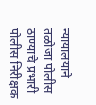न्यायालयाने तळोजा पोलीस ठाण्याचे प्रभारी पोलीस निरीक्षक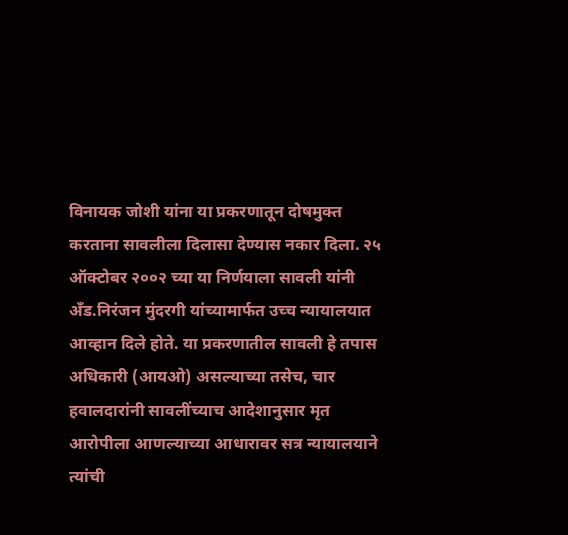विनायक जोशी यांना या प्रकरणातून दोषमुक्त करताना सावलीला दिलासा देण्यास नकार दिला. २५ ऑक्टोबर २००२ च्या या निर्णयाला सावली यांनी अँड.निरंजन मुंदरगी यांच्यामार्फत उच्च न्यायालयात आव्हान दिले होते. या प्रकरणातील सावली हे तपास अधिकारी (आयओ) असल्याच्या तसेच, चार हवालदारांनी सावलींच्याच आदेशानुसार मृत आरोपीला आणल्याच्या आधारावर सत्र न्यायालयाने त्यांची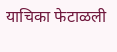याचिका फेटाळली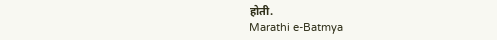होती.
Marathi e-Batmya